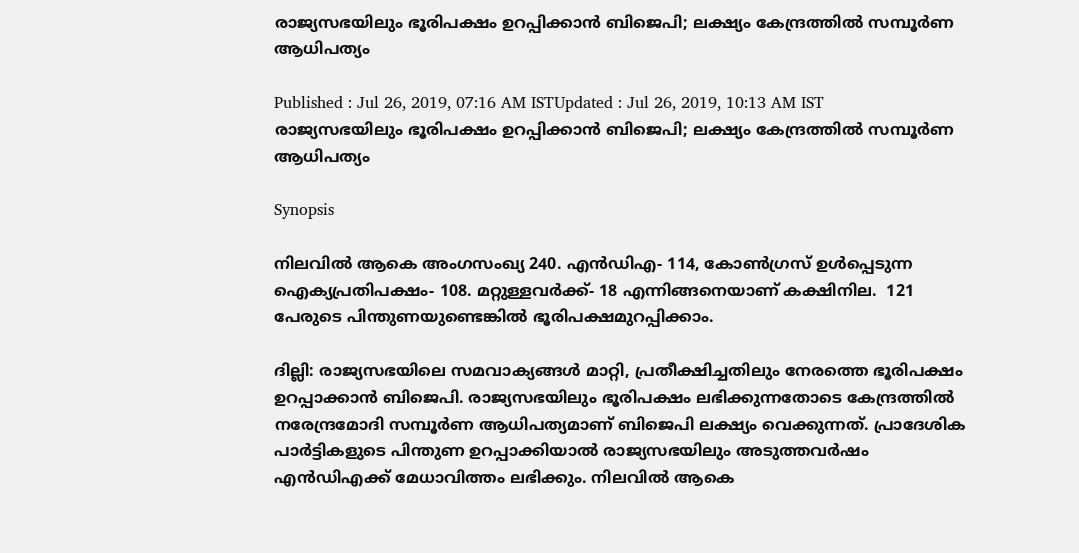രാജ്യസഭയിലും ഭൂരിപക്ഷം ഉറപ്പിക്കാന്‍ ബിജെപി; ലക്ഷ്യം കേന്ദ്രത്തില്‍ സമ്പൂര്‍ണ ആധിപത്യം

Published : Jul 26, 2019, 07:16 AM ISTUpdated : Jul 26, 2019, 10:13 AM IST
രാജ്യസഭയിലും ഭൂരിപക്ഷം ഉറപ്പിക്കാന്‍ ബിജെപി; ലക്ഷ്യം കേന്ദ്രത്തില്‍ സമ്പൂര്‍ണ ആധിപത്യം

Synopsis

നിലവിൽ ആകെ അംഗസംഖ്യ 240. എൻഡിഎ- 114, കോൺഗ്രസ് ഉൾപ്പെടുന്ന ഐക്യപ്രതിപക്ഷം- 108. മറ്റുള്ളവർക്ക്- 18 എന്നിങ്ങനെയാണ് കക്ഷിനില.  121 പേരുടെ പിന്തുണയുണ്ടെങ്കിൽ ഭൂരിപക്ഷമുറപ്പിക്കാം.

ദില്ലി: രാജ്യസഭയിലെ സമവാക്യങ്ങൾ മാറ്റി, പ്രതീക്ഷിച്ചതിലും നേരത്തെ ഭൂരിപക്ഷം ഉറപ്പാക്കാന്‍ ബിജെപി. രാജ്യസഭയിലും ഭൂരിപക്ഷം ലഭിക്കുന്നതോടെ കേന്ദ്രത്തിൽ നരേന്ദ്രമോദി സമ്പൂർണ ആധിപത്യമാണ് ബിജെപി ലക്ഷ്യം വെക്കുന്നത്. പ്രാദേശിക പാർട്ടികളുടെ പിന്തുണ ഉറപ്പാക്കിയാല്‍ രാജ്യസഭയിലും അടുത്തവർഷം എൻഡിഎക്ക് മേധാവിത്തം ലഭിക്കും. നിലവിൽ ആകെ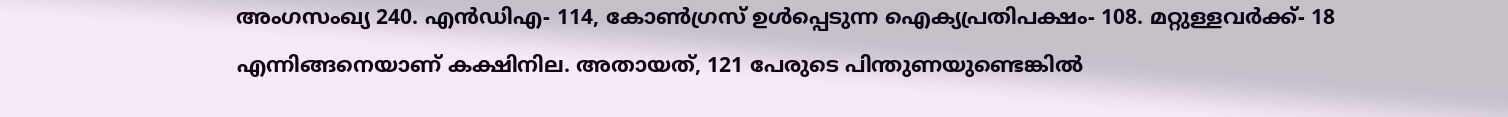അംഗസംഖ്യ 240. എൻഡിഎ- 114, കോൺഗ്രസ് ഉൾപ്പെടുന്ന ഐക്യപ്രതിപക്ഷം- 108. മറ്റുള്ളവർക്ക്- 18 എന്നിങ്ങനെയാണ് കക്ഷിനില. അതായത്, 121 പേരുടെ പിന്തുണയുണ്ടെങ്കിൽ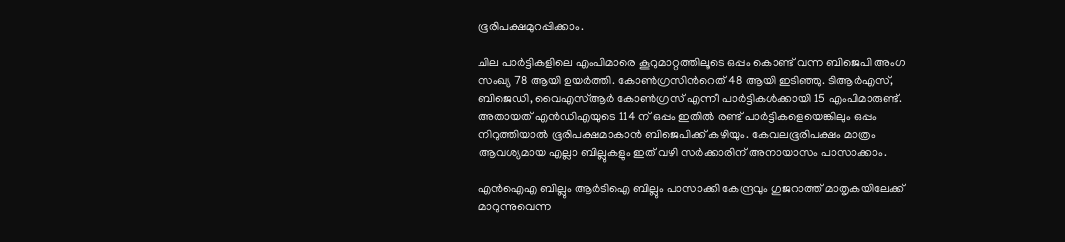ഭൂരിപക്ഷമുറപ്പിക്കാം.

ചില പാർട്ടികളിലെ എംപിമാരെ കൂറുമാറ്റത്തിലൂടെ ഒപ്പം കൊണ്ട് വന്ന ബിജെപി അംഗ സംഖ്യ 78 ആയി ഉയർത്തി. കോൺഗ്രസിന്‍റെത് 48 ആയി ഇടിഞ്ഞു. ടിആർഎസ്, ബിജെഡി, വൈഎസ്ആർ കോൺഗ്രസ് എന്നീ പാർട്ടികൾക്കായി 15 എംപിമാരുണ്ട്. അതായത് എൻഡിഎയുടെ 114 ന് ഒപ്പം ഇതിൽ രണ്ട് പാർട്ടികളെയെങ്കിലും ഒപ്പം നിറുത്തിയാൽ ഭൂരിപക്ഷമാകാന്‍ ബിജെപിക്ക് കഴിയും. കേവലഭൂരിപക്ഷം മാത്രം ആവശ്യമായ എല്ലാ ബില്ലുകളും ഇത് വഴി സർക്കാരിന് അനായാസം പാസാക്കാം.

എൻഐഎ ബില്ലും ആർടിഐ ബില്ലും പാസാക്കി കേന്ദ്രവും ഗുജറാത്ത് മാതൃകയിലേക്ക് മാറുന്നുവെന്ന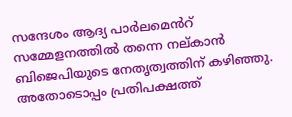സന്ദേശം ആദ്യ പാർലമെൻറ് സമ്മേളനത്തിൽ തന്നെ നല്കാൻ ബിജെപിയുടെ നേതൃത്വത്തിന് കഴിഞ്ഞു. അതോടൊപ്പം പ്രതിപക്ഷത്ത്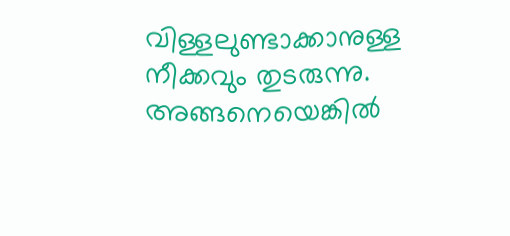വിള്ളലുണ്ടാക്കാനുള്ള നീക്കവും തുടരുന്നു. അങ്ങനെയെങ്കില്‍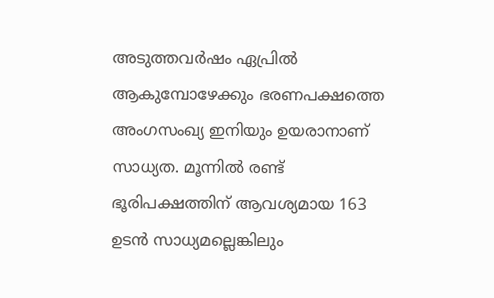അടുത്തവർഷം ഏപ്രിൽ ആകുമ്പോഴേക്കും ഭരണപക്ഷത്തെ അംഗസംഖ്യ ഇനിയും ഉയരാനാണ് സാധ്യത. മൂന്നിൽ രണ്ട് ഭൂരിപക്ഷത്തിന് ആവശ്യമായ 163 ഉടൻ സാധ്യമല്ലെങ്കിലും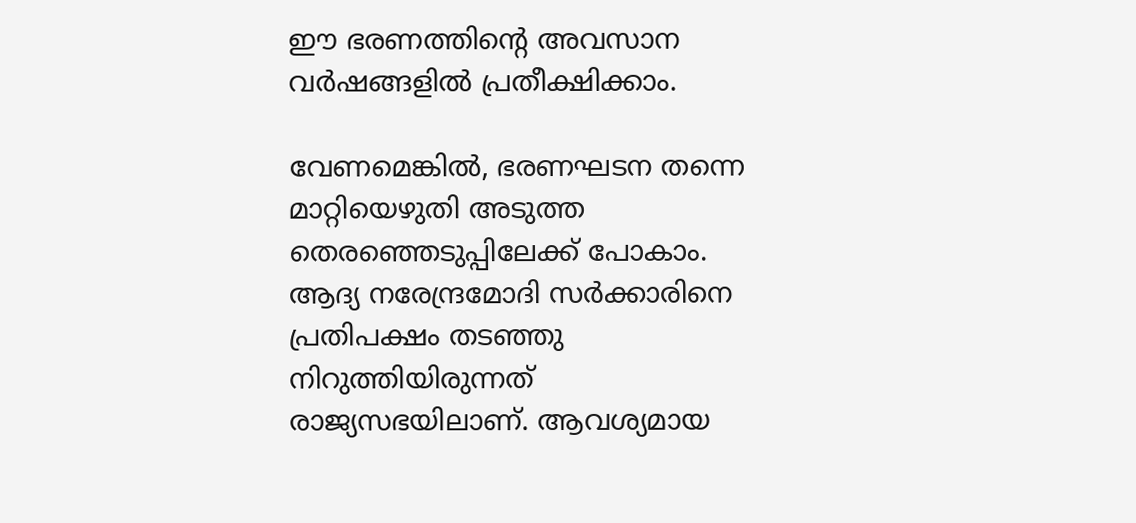ഈ ഭരണത്തിന്‍റെ അവസാന വർഷങ്ങളിൽ പ്രതീക്ഷിക്കാം.

വേണമെങ്കില്‍, ഭരണഘടന തന്നെ മാറ്റിയെഴുതി അടുത്ത തെരഞ്ഞെടുപ്പിലേക്ക് പോകാം. ആദ്യ നരേന്ദ്രമോദി സർക്കാരിനെ പ്രതിപക്ഷം തടഞ്ഞു നിറുത്തിയിരുന്നത് രാജ്യസഭയിലാണ്. ആവശ്യമായ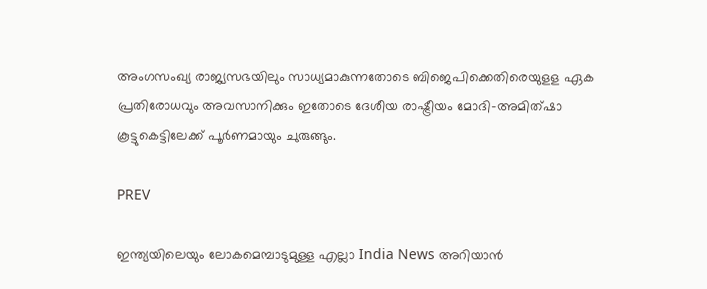അംഗസംഖ്യ രാജ്യസഭയിലും സാധ്യമാകുന്നതോടെ ബിജെപിക്കെതിരെയുളള ഏക പ്രതിരോധവും അവസാനിക്കും ഇതോടെ ദേശീയ രാഷ്ട്രീയം മോദി-അമിത്ഷാ കൂട്ടുകെട്ടിലേക്ക് പൂർണമായും ചുരുങ്ങും.

PREV

ഇന്ത്യയിലെയും ലോകമെമ്പാടുമുള്ള എല്ലാ India News അറിയാൻ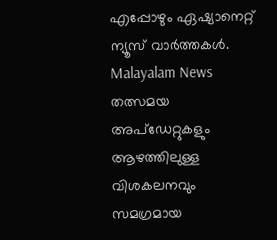എപ്പോഴും ഏഷ്യാനെറ്റ് ന്യൂസ് വാർത്തകൾ. Malayalam News   തത്സമയ അപ്‌ഡേറ്റുകളും ആഴത്തിലുള്ള വിശകലനവും സമഗ്രമായ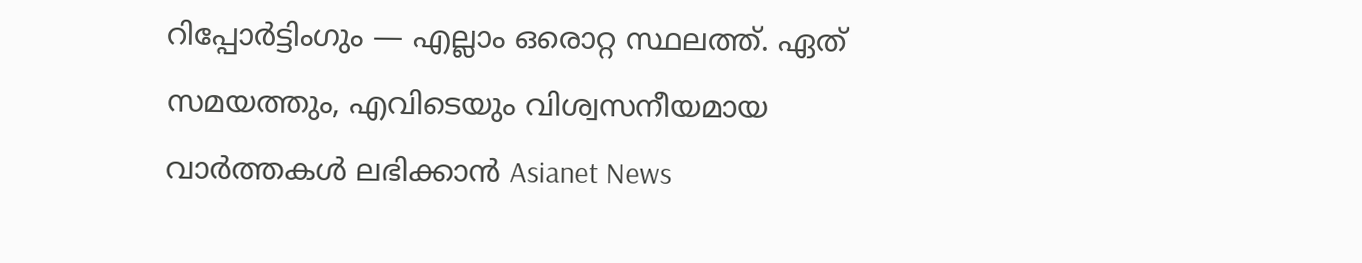റിപ്പോർട്ടിംഗും — എല്ലാം ഒരൊറ്റ സ്ഥലത്ത്. ഏത് സമയത്തും, എവിടെയും വിശ്വസനീയമായ വാർത്തകൾ ലഭിക്കാൻ Asianet News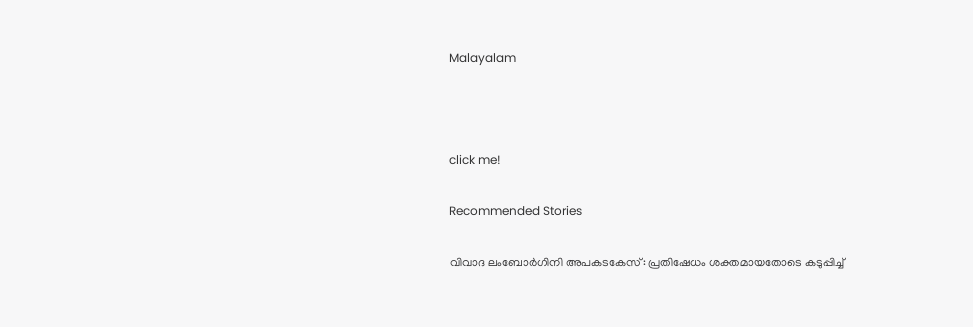Malayalam



click me!

Recommended Stories

വിവാദ ലംബോർഗിനി അപകടകേസ്: പ്രതിഷേധം ശക്തമായതോടെ കടുപ്പിച്ച്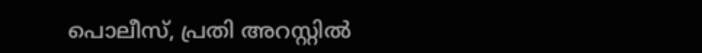പൊലീസ്, പ്രതി അറസ്റ്റിൽ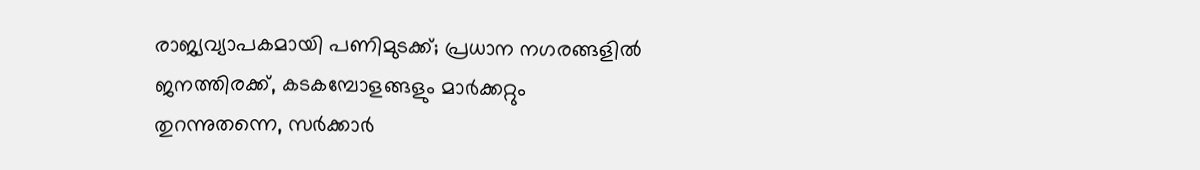രാജ്യവ്യാപകമായി പണിമുടക്ക്; പ്രധാന നഗരങ്ങളിൽ ജനത്തിരക്ക്, കടകമ്പോളങ്ങളും മാർക്കറ്റും തുറന്നുതന്നെ, സർക്കാർ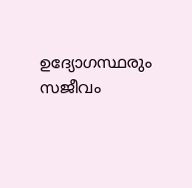ഉദ്യോഗസ്ഥരും സജീവം